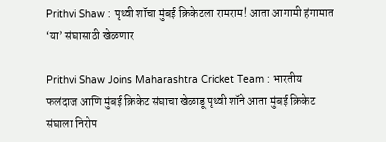Prithvi Shaw : पृथ्वी शॉचा मुंबई क्रिकेटला रामराम! आता आगामी हंगामात ‘या’ संघासाठी खेळणार

Prithvi Shaw Joins Maharashtra Cricket Team : भारतीय फलंदाज आणि मुंबई क्रिकेट संघाचा खेळाडू पृथ्वी शॉने आता मुंबई क्रिकेट संघाला निरोप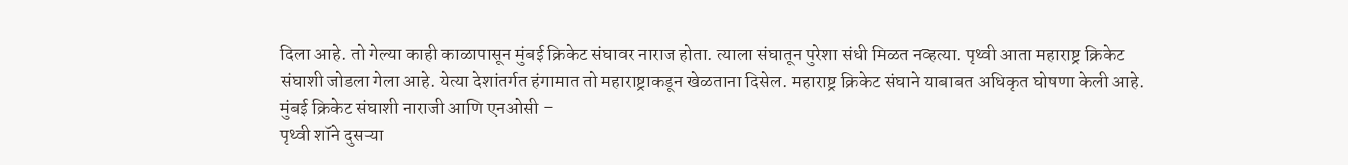दिला आहे. तो गेल्या काही काळापासून मुंबई क्रिकेट संघावर नाराज होता. त्याला संघातून पुरेशा संधी मिळत नव्हत्या. पृथ्वी आता महाराष्ट्र क्रिकेट संघाशी जोडला गेला आहे. येत्या देशांतर्गत हंगामात तो महाराष्ट्राकडून खेळताना दिसेल. महाराष्ट्र क्रिकेट संघाने याबाबत अधिकृत घोषणा केली आहे.
मुंबई क्रिकेट संघाशी नाराजी आणि एनओसी –
पृथ्वी शॉने दुसऱ्या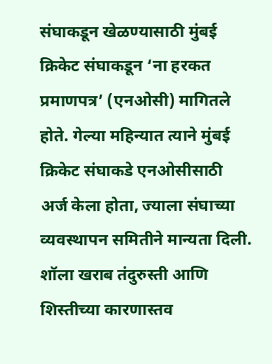संघाकडून खेळण्यासाठी मुंबई क्रिकेट संघाकडून ‘ना हरकत प्रमाणपत्र’ (एनओसी) मागितले होते. गेल्या महिन्यात त्याने मुंबई क्रिकेट संघाकडे एनओसीसाठी अर्ज केला होता, ज्याला संघाच्या व्यवस्थापन समितीने मान्यता दिली. शॉला खराब तंदुरुस्ती आणि शिस्तीच्या कारणास्तव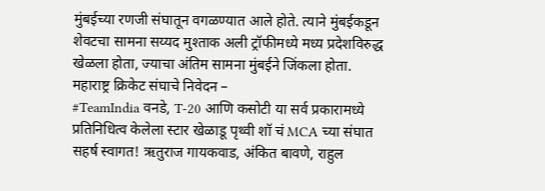मुंबईच्या रणजी संघातून वगळण्यात आले होते. त्याने मुंबईकडून शेवटचा सामना सय्यद मुश्ताक अली ट्रॉफीमध्ये मध्य प्रदेशविरुद्ध खेळला होता, ज्याचा अंतिम सामना मुंबईने जिंकला होता.
महाराष्ट्र क्रिकेट संघाचे निवेदन –
#TeamIndia वनडे, T-20 आणि कसोटी या सर्व प्रकारामध्ये प्रतिनिधित्व केलेला स्टार खेळाडू पृथ्वी शॉ चं MCA च्या संघात सहर्ष स्वागत! ऋतुराज गायकवाड, अंकित बावणे, राहुल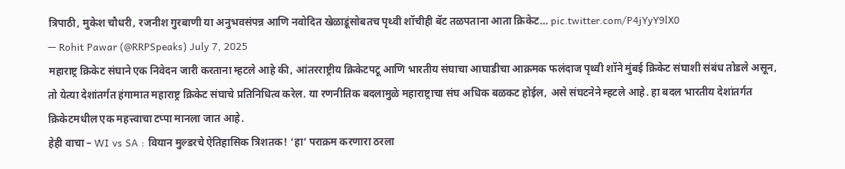त्रिपाठी, मुकेश चौधरी, रजनीश गुरबाणी या अनुभवसंपन्न आणि नवोदित खेळाडूंसोबतच पृथ्वी शॉचीही बॅट तळपताना आता क्रिकेट… pic.twitter.com/P4jYyY9lX0
— Rohit Pawar (@RRPSpeaks) July 7, 2025
महाराष्ट्र क्रिकेट संघाने एक निवेदन जारी करताना म्हटले आहे की, आंतरराष्ट्रीय क्रिकेटपटू आणि भारतीय संघाचा आघाडीचा आक्रमक फलंदाज पृथ्वी शॉने मुंबई क्रिकेट संघाशी संबंध तोडले असून, तो येत्या देशांतर्गत हंगामात महाराष्ट्र क्रिकेट संघाचे प्रतिनिधित्व करेल. या रणनीतिक बदलामुळे महाराष्ट्राचा संघ अधिक बळकट होईल, असे संघटनेने म्हटले आहे. हा बदल भारतीय देशांतर्गत क्रिकेटमधील एक महत्त्वाचा टप्पा मानला जात आहे.
हेही वाचा – WI vs SA : वियान मुल्डरचे ऐतिहासिक त्रिशतक! ‘हा’ पराक्रम करणारा ठरला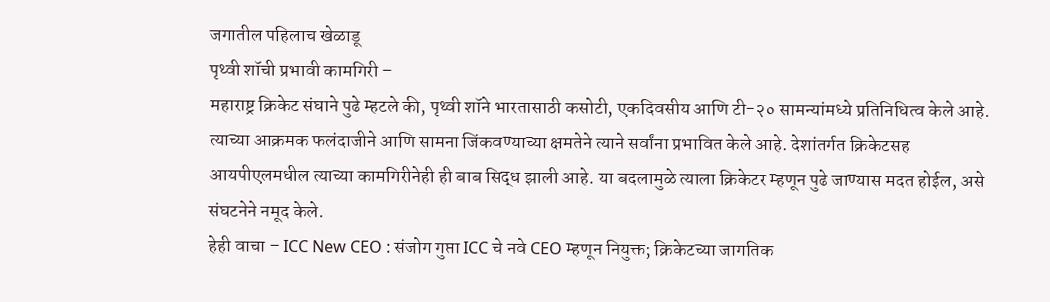जगातील पहिलाच खेळाडू
पृथ्वी शॉची प्रभावी कामगिरी –
महाराष्ट्र क्रिकेट संघाने पुढे म्हटले की, पृथ्वी शॉने भारतासाठी कसोटी, एकदिवसीय आणि टी-२० सामन्यांमध्ये प्रतिनिधित्व केले आहे. त्याच्या आक्रमक फलंदाजीने आणि सामना जिंकवण्याच्या क्षमतेने त्याने सर्वांना प्रभावित केले आहे. देशांतर्गत क्रिकेटसह आयपीएलमधील त्याच्या कामगिरीनेही ही बाब सिद्ध झाली आहे. या बदलामुळे त्याला क्रिकेटर म्हणून पुढे जाण्यास मदत होईल, असे संघटनेने नमूद केले.
हेही वाचा – ICC New CEO : संजोग गुप्ता ICC चे नवे CEO म्हणून नियुक्त; क्रिकेटच्या जागतिक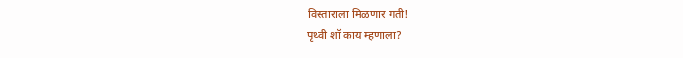विस्ताराला मिळणार गती!
पृथ्वी शॉ काय म्हणाला?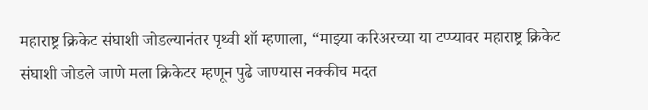महाराष्ट्र क्रिकेट संघाशी जोडल्यानंतर पृथ्वी शॉ म्हणाला, “माझ्या करिअरच्या या टप्प्यावर महाराष्ट्र क्रिकेट संघाशी जोडले जाणे मला क्रिकेटर म्हणून पुढे जाण्यास नक्कीच मदत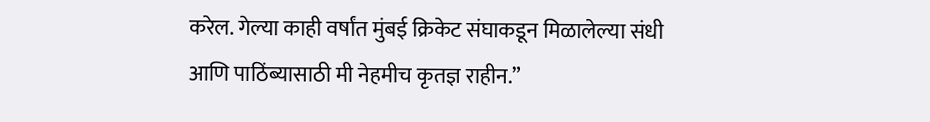करेल. गेल्या काही वर्षांत मुंबई क्रिकेट संघाकडून मिळालेल्या संधी आणि पाठिंब्यासाठी मी नेहमीच कृतज्ञ राहीन.”